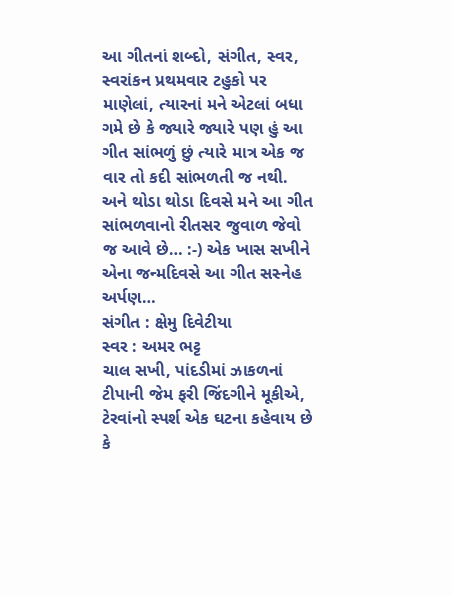આ ગીતનાં શબ્દો, સંગીત, સ્વર, સ્વરાંકન પ્રથમવાર ટહુકો પર માણેલાં, ત્યારનાં મને એટલાં બધા ગમે છે કે જ્યારે જ્યારે પણ હું આ ગીત સાંભળું છું ત્યારે માત્ર એક જ વાર તો કદી સાંભળતી જ નથી. અને થોડા થોડા દિવસે મને આ ગીત સાંભળવાનો રીતસર જુવાળ જેવો જ આવે છે… :-) એક ખાસ સખીને એના જન્મદિવસે આ ગીત સસ્નેહ અર્પણ…
સંગીત : ક્ષેમુ દિવેટીયા
સ્વર : અમર ભટ્ટ
ચાલ સખી, પાંદડીમાં ઝાકળનાં ટીપાની જેમ ફરી જિંદગીને મૂકીએ,
ટેરવાંનો સ્પર્શ એક ઘટના કહેવાય છે કે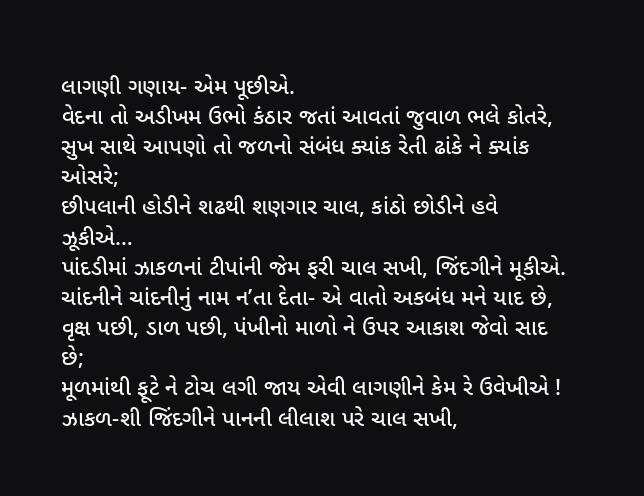લાગણી ગણાય- એમ પૂછીએ.
વેદના તો અડીખમ ઉભો કંઠાર જતાં આવતાં જુવાળ ભલે કોતરે,
સુખ સાથે આપણો તો જળનો સંબંધ ક્યાંક રેતી ઢાંકે ને ક્યાંક ઓસરે;
છીપલાની હોડીને શઢથી શણગાર ચાલ, કાંઠો છોડીને હવે ઝૂકીએ…
પાંદડીમાં ઝાકળનાં ટીપાંની જેમ ફરી ચાલ સખી, જિંદગીને મૂકીએ.
ચાંદનીને ચાંદનીનું નામ ન’તા દેતા- એ વાતો અકબંધ મને યાદ છે,
વૃક્ષ પછી, ડાળ પછી, પંખીનો માળો ને ઉપર આકાશ જેવો સાદ છે;
મૂળમાંથી ફૂટે ને ટોચ લગી જાય એવી લાગણીને કેમ રે ઉવેખીએ !
ઝાકળ-શી જિંદગીને પાનની લીલાશ પરે ચાલ સખી,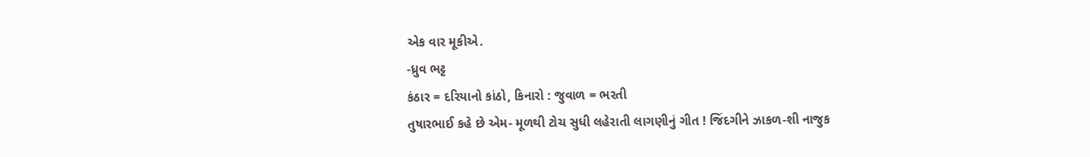એક વાર મૂકીએ.
-ધ્રુવ ભટ્ટ
કંઠાર = દરિયાનો કાંઠો, કિનારો : જુવાળ = ભરતી
તુષારભાઈ કહે છે એમ- મૂળથી ટોચ સુધી લહેરાતી લાગણીનું ગીત ! જિંદગીને ઝાકળ-શી નાજુક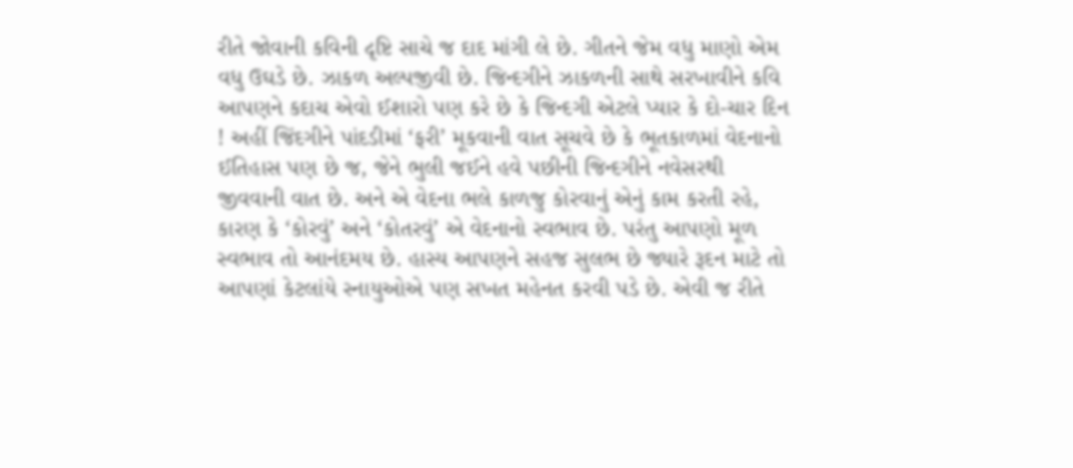રીતે જોવાની કવિની દૃષ્ટિ સાચે જ દાદ માંગી લે છે. ગીતને જેમ વધુ માણો એમ વધુ ઉઘડે છે. ઝાકળ અલ્પજીવી છે. જિન્દગીને ઝાકળની સાથે સરખાવીને કવિ આપણને કદાચ એવો ઈશારો પણ કરે છે કે જિન્દગી એટલે પ્યાર કે દો-ચાર દિન ! અહીં જિંદગીને પાંદડીમાં ‘ફરી’ મૂકવાની વાત સૂચવે છે કે ભૂતકાળમાં વેદનાનો ઈતિહાસ પણ છે જ, જેને ભુલી જઈને હવે પછીની જિન્દગીને નવેસરથી જીવવાની વાત છે. અને એ વેદના ભલે કાળજુ કોરવાનું એનું કામ કરતી રહે, કારણ કે ‘કોરવું’ અને ‘કોતરવું’ એ વેદનાનો સ્વભાવ છે. પરંતુ આપણો મૂળ સ્વભાવ તો આનંદમય છે. હાસ્ય આપણને સહજ સુલભ છે જ્યારે રૂદન માટે તો આપણાં કેટલાંયે સ્નાયુઓએ પણ સખત મહેનત કરવી પડે છે. એવી જ રીતે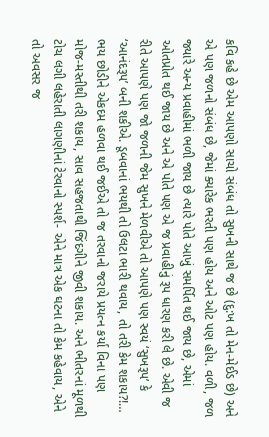કવિ કહે છે એમ આપણો સાચો સંબંધ તો સુખની સાથે જ છે (દુ:ખ તો મેન-મેઈડ છે) અને એ પણ જળનો સંબંધ છે, જેમાં ક્યારેક ભરતી પણ હોય અને ઓટ પણ હોય. વળી, જળ જ્યારે અન્ય પ્રવાહીમાં ભળી જાય છે ત્યારે પોતે આખું સમર્પિત થઈ જાય છે, એમાં ઓતપ્રોત થઈ જાય છે અને એ પોતે પણ એ જ પ્રવાહીનું રૂપ ધારણ કરી લે છે. એવી જ રીતે આપણે પણ જો જળની જેમ સુખને મેળવીએ તો આપણે પણ સ્વયં ‘સુખરૂપ’ કે ‘આનંદરૂપ’ બની શકીએ. ડૂબવાનાં ભયથી તો ઉલટા ભારી થવાય, તો તરી કેમ શકાય?!… ભય છોડીને એકદમ હળવા થઈ જઈએ તો જ તરવાનો જરાયે પ્રયત્ન કર્યા વિના પણ મોજ-મસ્તીથી તરી શકાય, સાવ સહજતાથી જિંદગીને જીવી શકાય. અને ભીતરનાં મૂળથી ટોચ લગી લહેરાતી લાગણીનાં ટેરવાનો સ્પર્શ- એને માત્ર એક ઘટના તો કેમ કહેવાય, એને તો અવસર જ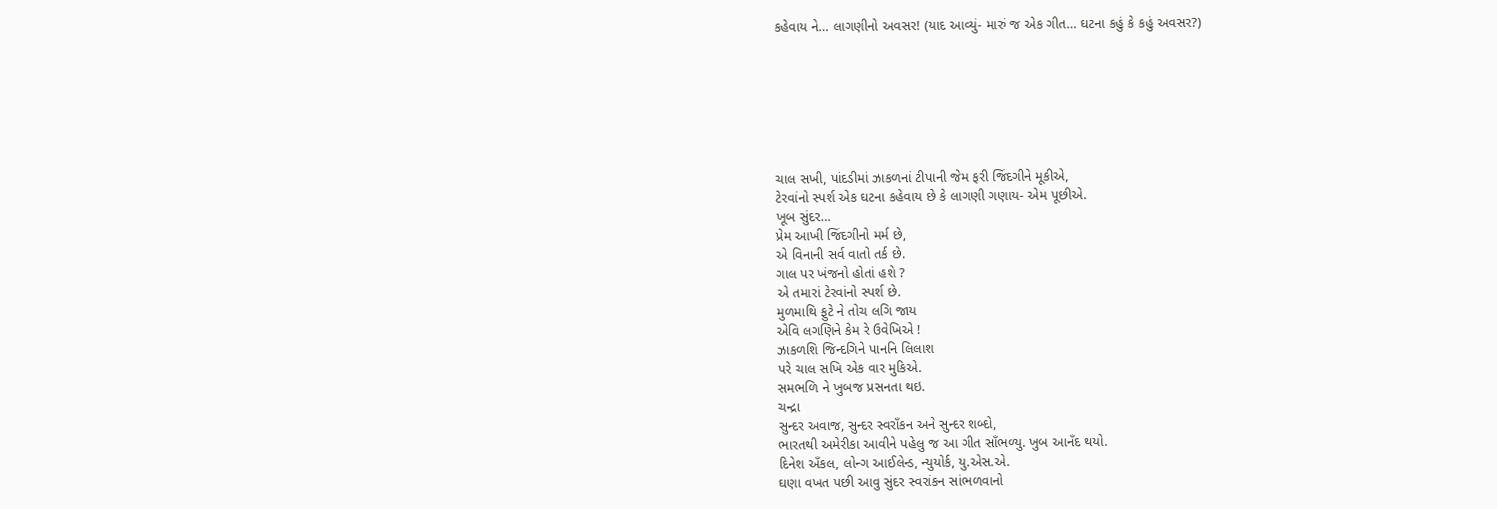કહેવાય ને… લાગણીનો અવસર! (યાદ આવ્યું- મારું જ એક ગીત… ઘટના કહું કે કહું અવસર?)







ચાલ સખી, પાંદડીમાં ઝાકળનાં ટીપાની જેમ ફરી જિંદગીને મૂકીએ,
ટેરવાંનો સ્પર્શ એક ઘટના કહેવાય છે કે લાગણી ગણાય- એમ પૂછીએ.
ખૂબ સુંદર…
પ્રેમ આખી જિંદગીનો મર્મ છે,
એ વિનાની સર્વ વાતો તર્ક છે.
ગાલ પર ખંજનો હોતાં હશે ?
એ તમારાં ટેરવાંનો સ્પર્શ છે.
મુળમાથિ ફુટે ને તોચ લગિ જાય
એવિ લગણિને કેમ રે ઉવેખિએ !
ઝાકળશિ જિન્દગિને પાનનિ લિલાશ
પરે ચાલ સખિ એક વાર મુકિએ.
સમભળિ ને ખુબજ પ્રસનતા થઇ.
ચન્દ્રા
સુન્દર અવાજ, સુન્દર સ્વરાઁકન અને સુન્દર શબ્દો,
ભારતથી અમેરીકા આવીને પહેલુ જ આ ગીત સાઁભળ્યુ. ખુબ આનઁદ થયો.
દિનેશ અઁકલ, લોન્ગ આઈલેન્ડ, ન્યુયોર્ક, યુ.એસ.એ.
ઘણા વખત પછી આવુ સુંદર સ્વરાંકન સાંભળવાનો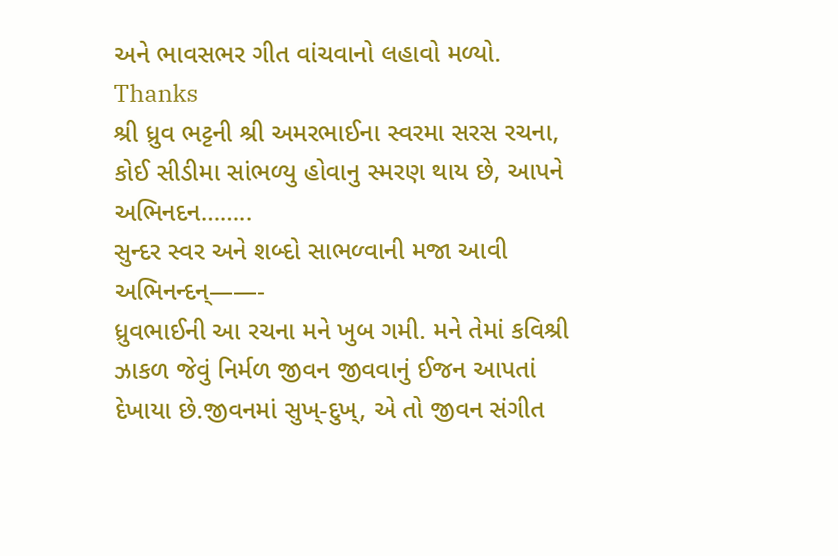અને ભાવસભર ગીત વાંચવાનો લહાવો મળ્યો.
Thanks
શ્રી ધ્રુવ ભટ્ટની શ્રી અમરભાઈના સ્વરમા સરસ રચના, કોઈ સીડીમા સાંભળ્યુ હોવાનુ સ્મરણ થાય છે, આપને અભિનદન……..
સુન્દર સ્વર અને શબ્દો સાભળ્વાની મજા આવી અભિનન્દન્——-
ધ્રુવભાઈની આ રચના મને ખુબ ગમી. મને તેમાં કવિશ્રી ઝાકળ જેવું નિર્મળ જીવન જીવવાનું ઈજન આપતાં દેખાયા છે.જીવનમાં સુખ્-દુખ્, એ તો જીવન સંગીત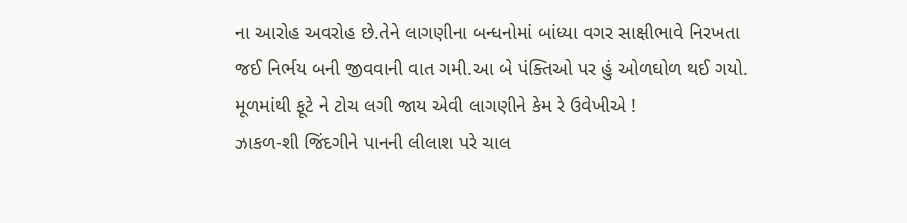ના આરોહ અવરોહ છે.તેને લાગણીના બન્ધનોમાં બાંધ્યા વગર સાક્ષીભાવે નિરખતા જઈ નિર્ભય બની જીવવાની વાત ગમી.આ બે પંક્તિઓ પર હું ઓળઘોળ થઈ ગયો.
મૂળમાંથી ફૂટે ને ટોચ લગી જાય એવી લાગણીને કેમ રે ઉવેખીએ !
ઝાકળ-શી જિંદગીને પાનની લીલાશ પરે ચાલ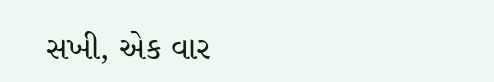સખી, એક વાર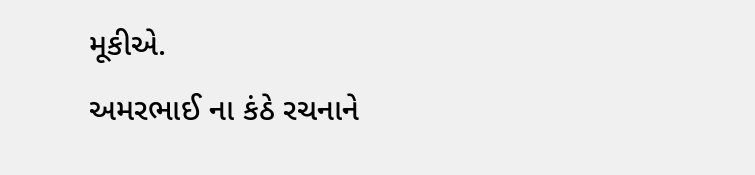મૂકીએ.
અમરભાઈ ના કંઠે રચનાને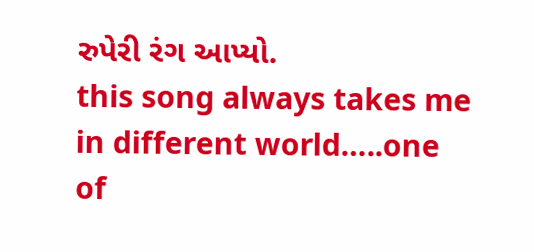રુપેરી રંગ આપ્યો.
this song always takes me in different world…..one of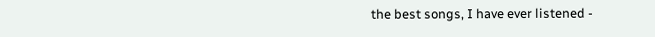the best songs, I have ever listened -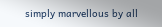simply marvellous by all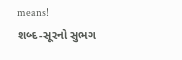means!
શબ્દ-સૂરનો સુભગ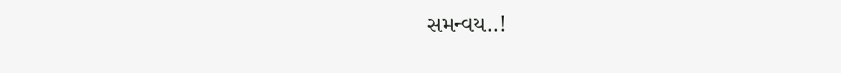સમન્વય..!